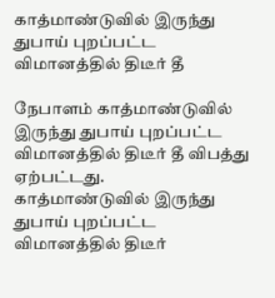காத்மாண்டுவில் இருந்து துபாய் புறப்பட்ட விமானத்தில் திடீர் தீ

நேபாளம் காத்மாண்டுவில் இருந்து துபாய் புறப்பட்ட விமானத்தில் திடீர் தீ விபத்து ஏற்பட்டது.
காத்மாண்டுவில் இருந்து துபாய் புறப்பட்ட விமானத்தில் திடீர்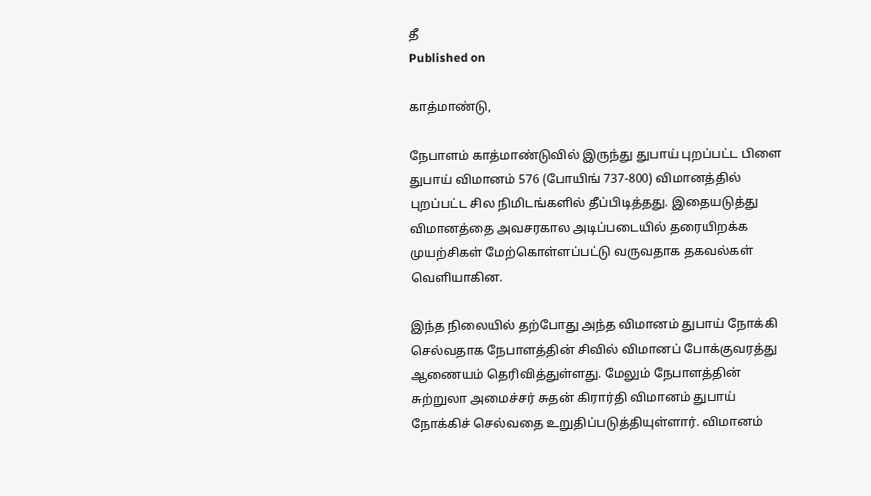தீ
Published on

காத்மாண்டு,

நேபாளம் காத்மாண்டுவில் இருந்து துபாய் புறப்பட்ட பிளை துபாய் விமானம் 576 (போயிங் 737-800) விமானத்தில் புறப்பட்ட சில நிமிடங்களில் தீப்பிடித்தது. இதையடுத்து விமானத்தை அவசரகால அடிப்படையில் தரையிறக்க முயற்சிகள் மேற்கொள்ளப்பட்டு வருவதாக தகவல்கள் வெளியாகின.

இந்த நிலையில் தற்போது அந்த விமானம் துபாய் நோக்கி செல்வதாக நேபாளத்தின் சிவில் விமானப் போக்குவரத்து ஆணையம் தெரிவித்துள்ளது. மேலும் நேபாளத்தின் சுற்றுலா அமைச்சர் சுதன் கிரார்தி விமானம் துபாய் நோக்கிச் செல்வதை உறுதிப்படுத்தியுள்ளார். விமானம்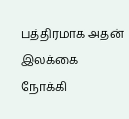பத்திரமாக அதன் இலக்கை நோக்கி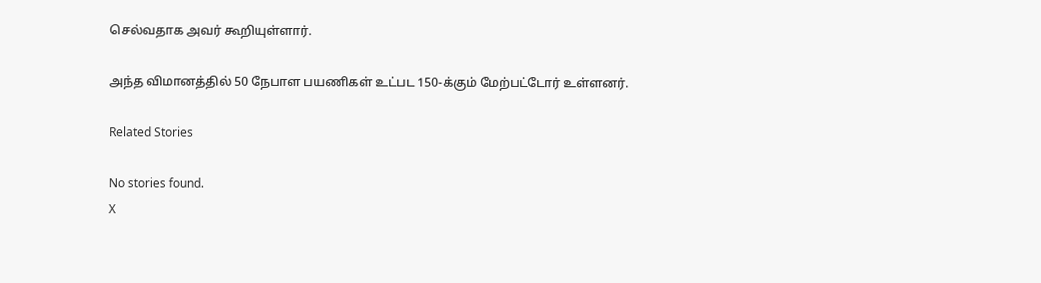செல்வதாக அவர் கூறியுள்ளார்.

அந்த விமானத்தில் 50 நேபாள பயணிகள் உட்பட 150-க்கும் மேற்பட்டோர் உள்ளனர்.

Related Stories

No stories found.
X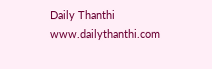Daily Thanthi
www.dailythanthi.com